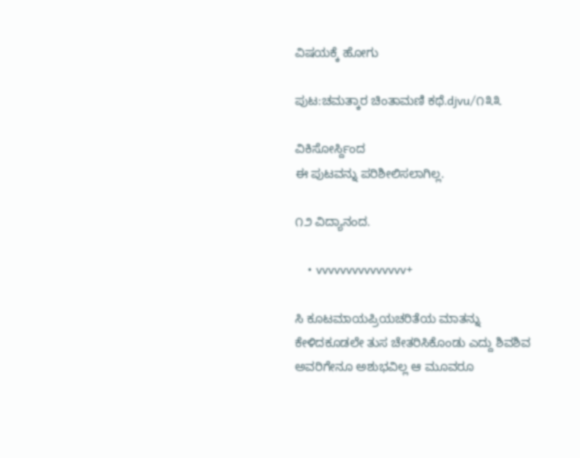ವಿಷಯಕ್ಕೆ ಹೋಗು

ಪುಟ:ಚಮತ್ಕಾರ ಚಿಂತಾಮಣಿ ಕಥೆ.djvu/೧೩೩

ವಿಕಿಸೋರ್ಸ್ದಿಂದ
ಈ ಪುಟವನ್ನು ಪರಿಶೀಲಿಸಲಾಗಿಲ್ಲ.

೧೨ ವಿದ್ಯಾನಂದ.

    • vvvvvvvvvvvvvvv+

ಸಿ ಕೂಟಮಾಯಪ್ರಿಯಚರಿತೆಯ ಮಾತನ್ನು ಕೇಳಿದಕೂಡಲೇ ತುಸ ಚೇತರಿಸಿಕೊಂಡು ಎದ್ದು ಶಿವಶಿವ ಅವರಿಗೇನೂ ಅಶುಭವಿಲ್ಲ ಆ ಮೂವರೂ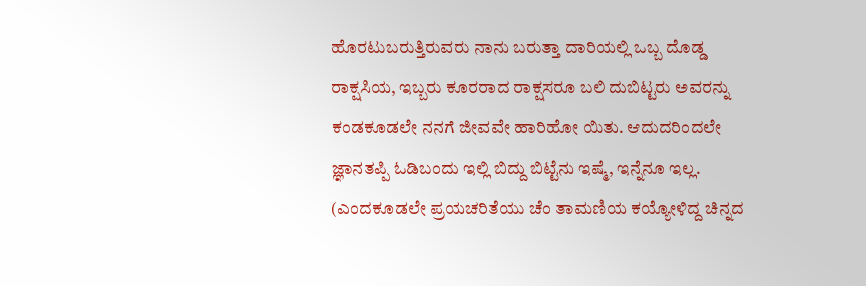ಹೊರಟುಬರುತ್ತಿರುವರು ನಾನು ಬರುತ್ತಾ ದಾರಿಯಲ್ಲಿ ಒಬ್ಬ ದೊಡ್ಡ ರಾಕ್ಷಸಿಯ, ಇಬ್ಬರು ಕೂರರಾದ ರಾಕ್ಷಸರೂ ಬಲಿ ದುಬಿಟ್ಟರು ಅವರನ್ನು ಕಂಡಕೂಡಲೇ ನನಗೆ ಜೀವವೇ ಹಾರಿಹೋ ಯಿತು. ಆದುದರಿಂದಲೇ ಜ್ಞಾನತಪ್ಪಿ ಓಡಿಬಂದು ಇಲ್ಲಿ ಬಿದ್ದು ಬಿಟ್ಟೆನು ಇಷ್ಮೆ, ಇನ್ನೆನೂ ಇಲ್ಲ. (ಎಂದಕೂಡಲೇ ಪ್ರಯಚರಿತೆಯು ಚೆಂ ತಾಮಣಿಯ ಕಯ್ಯೋಳಿದ್ದ ಚಿನ್ನದ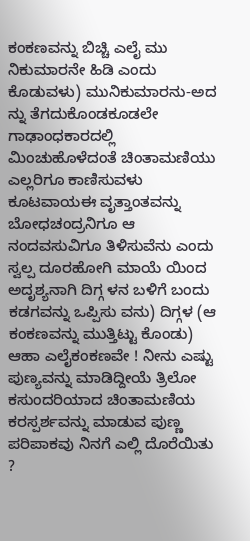ಕಂಕಣವನ್ನು ಬಿಚ್ಚಿ ಎಲೈ ಮು ನಿಕುಮಾರನೇ ಹಿಡಿ ಎಂದು ಕೊಡುವಳು) ಮುನಿಕುಮಾರನು-ಅದ ನ್ನು ತೆಗದುಕೊಂಡಕೂಡಲೇ ಗಾಢಾಂಧಕಾರದಲ್ಲಿ ಮಿಂಚುಹೊಳೆದಂತೆ ಚಿಂತಾಮಣಿಯು ಎಲ್ಲರಿಗೂ ಕಾಣಿಸುವಳು ಕೂಟವಾಯಈ ವೃತ್ತಾಂತವನ್ನು ಬೋಧಚಂದ್ರನಿಗೂ ಆ ನಂದವಸುವಿಗೂ ತಿಳಿಸುವೆನು ಎಂದು ಸ್ವಲ್ಪ ದೂರಹೋಗಿ ಮಾಯೆ ಯಿಂದ ಅದೃಶ್ಯನಾಗಿ ದಿಗ್ಗ ಳನ ಬಳಿಗೆ ಬಂದು ಕಡಗವನ್ನು ಒಪ್ಪಿಸು ವನು) ದಿಗ್ಗಳ (ಆ ಕಂಕಣವನ್ನು ಮುತ್ತಿಟ್ಟು ಕೊಂಡು) ಆಹಾ ಎಲೈಕಂಕಣವೇ ! ನೀನು ಎಷ್ಟು ಪುಣ್ಯವನ್ನು ಮಾಡಿದ್ದೀಯೆ ತ್ರಿಲೋ ಕಸುಂದರಿಯಾದ ಚಿಂತಾಮಣಿಯ ಕರಸ್ಪರ್ಶವನ್ನು ಮಾಡುವ ಪುಣ್ಣ ಪರಿಪಾಕವು ನಿನಗೆ ಎಲ್ಲಿ ದೊರೆಯಿತು ?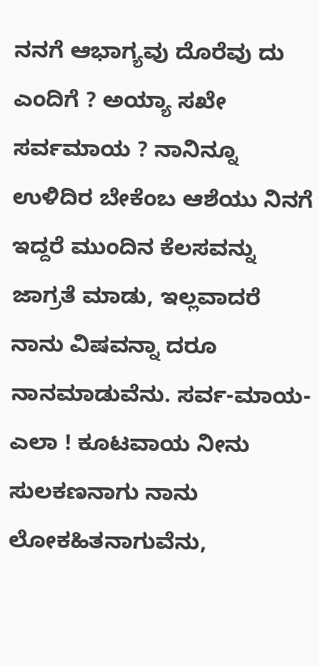ನನಗೆ ಆಭಾಗ್ಯವು ದೊರೆವು ದು ಎಂದಿಗೆ ? ಅಯ್ಯಾ ಸಖೇ ಸರ್ವಮಾಯ ? ನಾನಿನ್ನೂ ಉಳಿದಿರ ಬೇಕೆಂಬ ಆಶೆಯು ನಿನಗೆ ಇದ್ದರೆ ಮುಂದಿನ ಕೆಲಸವನ್ನು ಜಾಗ್ರತೆ ಮಾಡು, ಇಲ್ಲವಾದರೆ ನಾನು ವಿಷವನ್ನಾ ದರೂ ನಾನಮಾಡುವೆನು. ಸರ್ವ-ಮಾಯ-ಎಲಾ ! ಕೂಟವಾಯ ನೀನು ಸುಲಕಣನಾಗು ನಾನು ಲೋಕಹಿತನಾಗುವೆನು,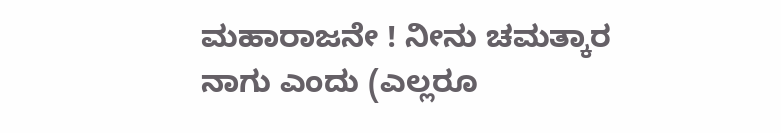ಮಹಾರಾಜನೇ ! ನೀನು ಚಮತ್ಕಾರ ನಾಗು ಎಂದು (ಎಲ್ಲರೂ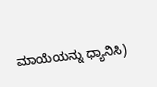ಮಾಯೆಯನ್ನು ಧ್ಯಾನಿಸಿ)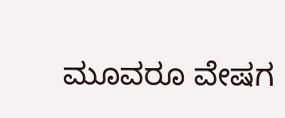ಮೂವರೂ ವೇಷಗ